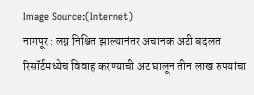Image Source:(Internet)
नागपूर : लग्न निश्चित झाल्यानंतर अचानक अटी बदलत रिसॉर्टमध्येच विवाह करण्याची अट घालून तीन लाख रुपयांचा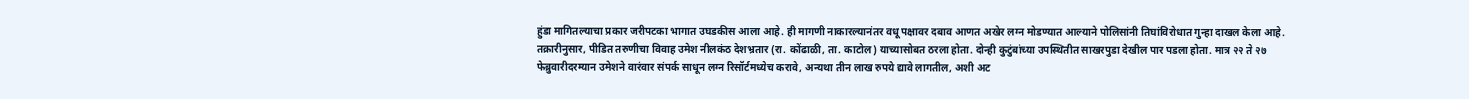हुंडा मागितल्याचा प्रकार जरीपटका भागात उघडकीस आला आहे. ही मागणी नाकारल्यानंतर वधू पक्षावर दबाव आणत अखेर लग्न मोडण्यात आल्याने पोलिसांनी तिघांविरोधात गुन्हा दाखल केला आहे.
तक्रारीनुसार, पीडित तरुणीचा विवाह उमेश नीलकंठ देशभ्रतार (रा. कोंढाळी, ता. काटोल) याच्यासोबत ठरला होता. दोन्ही कुटुंबांच्या उपस्थितीत साखरपुडा देखील पार पडला होता. मात्र २२ ते २७ फेब्रुवारीदरम्यान उमेशने वारंवार संपर्क साधून लग्न रिसॉर्टमध्येच करावे, अन्यथा तीन लाख रुपये द्यावे लागतील, अशी अट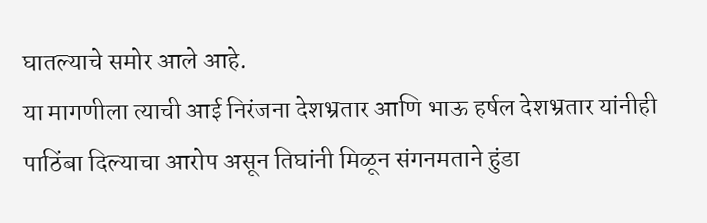घातल्याचे समोर आले आहे.
या मागणीला त्याची आई निरंजना देशभ्रतार आणि भाऊ हर्षल देशभ्रतार यांनीही पाठिंबा दिल्याचा आरोप असून तिघांनी मिळून संगनमताने हुंडा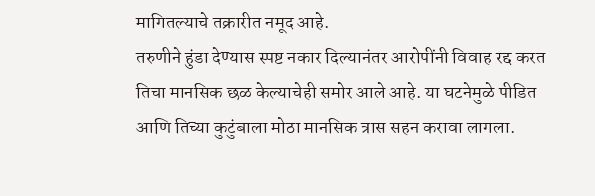मागितल्याचे तक्रारीत नमूद आहे.
तरुणीने हुंडा देण्यास स्पष्ट नकार दिल्यानंतर आरोपींनी विवाह रद्द करत तिचा मानसिक छळ केल्याचेही समोर आले आहे. या घटनेमुळे पीडित आणि तिच्या कुटुंबाला मोठा मानसिक त्रास सहन करावा लागला.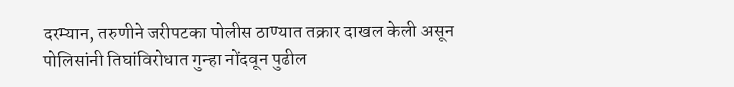दरम्यान, तरुणीने जरीपटका पोलीस ठाण्यात तक्रार दाखल केली असून पोलिसांनी तिघांविरोधात गुन्हा नोंदवून पुढील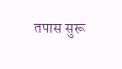तपास सुरू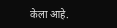केला आहे.